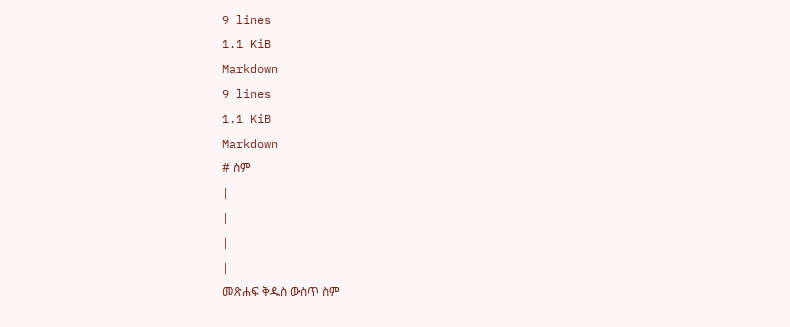9 lines
1.1 KiB
Markdown
9 lines
1.1 KiB
Markdown
# ስም
|
|
|
|
መጽሐፍ ቅዱስ ውስጥ ስም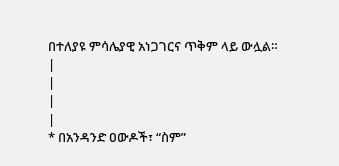በተለያዩ ምሳሌያዊ አነጋገርና ጥቅም ላይ ውሏል።
|
|
|
|
* በአንዳንድ ዐውዶች፣ “ስም”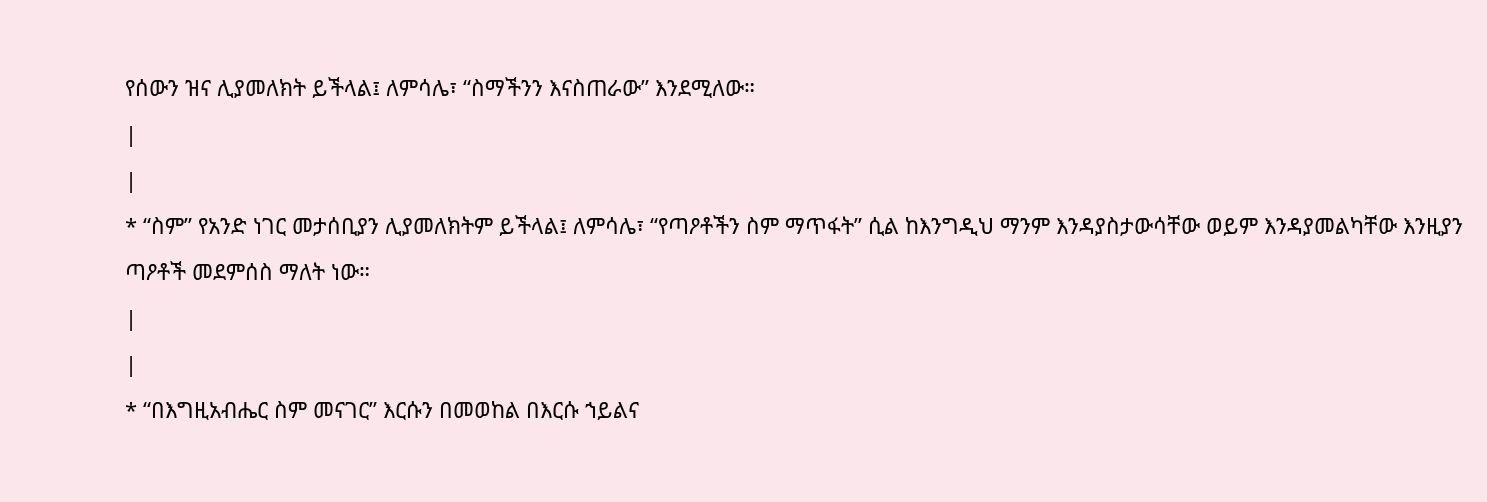የሰውን ዝና ሊያመለክት ይችላል፤ ለምሳሌ፣ “ስማችንን እናስጠራው” እንደሚለው።
|
|
* “ስም” የአንድ ነገር መታሰቢያን ሊያመለክትም ይችላል፤ ለምሳሌ፣ “የጣዖቶችን ስም ማጥፋት” ሲል ከእንግዲህ ማንም እንዳያስታውሳቸው ወይም እንዳያመልካቸው እንዚያን ጣዖቶች መደምሰስ ማለት ነው።
|
|
* “በእግዚአብሔር ስም መናገር” እርሱን በመወከል በእርሱ ኀይልና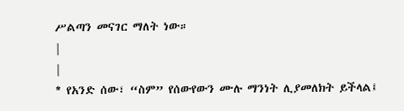ሥልጣን መናገር ማለት ነው።
|
|
* የአንድ ሰው፣ “ስም” የሰውየውን ሙሉ ማንነት ሊያመለክት ይችላል፤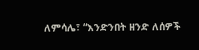ለምሳሌ፣ “እንድንበት ዘንድ ለሰዎች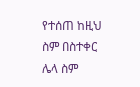የተሰጠ ከዚህ ስም በስተቀር ሌላ ስም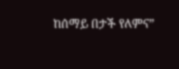ከሰማይ በታች የለምና”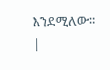እንደሚለው።
|